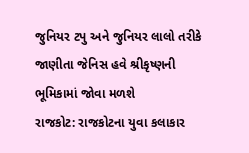જુનિયર ટપુ અને જુનિયર લાલો તરીકે જાણીતા જેનિસ હવે શ્રીકૃષ્ણની ભૂમિકામાં જોવા મળશે
રાજકોટ: રાજકોટના યુવા કલાકાર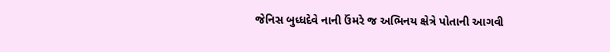જેનિસ બુધ્ધદેવે નાની ઉંમરે જ અભિનય ક્ષેત્રે પોતાની આગવી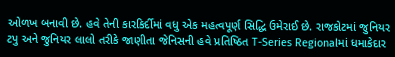ઓળખ બનાવી છે. હવે તેની કારકિર્દીમાં વધુ એક મહત્વપૂર્ણ સિદ્ધિ ઉમેરાઈ છે. રાજકોટમાં જુનિયર ટપુ અને જુનિયર લાલો તરીકે જાણીતા જેનિસની હવે પ્રતિષ્ઠિત T-Series Regionalમાં ધમાકેદાર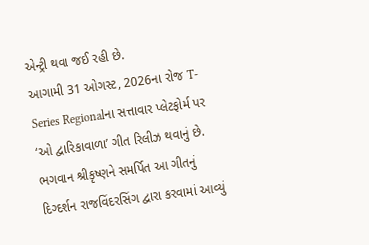એન્ટ્રી થવા જઈ રહી છે.
આગામી 31 ઓગસ્ટ, 2026ના રોજ T-Series Regionalના સત્તાવાર પ્લેટફોર્મ પર ‘ઓ દ્વારિકાવાળા’ ગીત રિલીઝ થવાનું છે. ભગવાન શ્રીકૃષ્ણને સમર્પિત આ ગીતનું દિગ્દર્શન રાજવિંદરસિંગ દ્વારા કરવામાં આવ્યું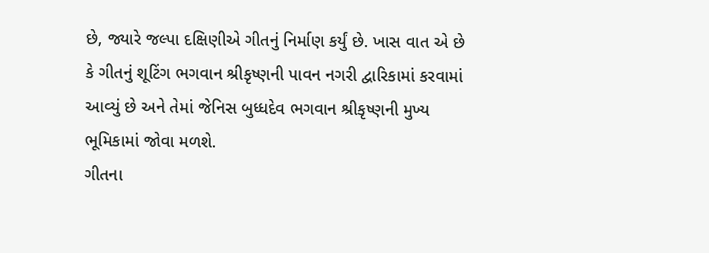છે, જ્યારે જલ્પા દક્ષિણીએ ગીતનું નિર્માણ કર્યું છે. ખાસ વાત એ છે કે ગીતનું શૂટિંગ ભગવાન શ્રીકૃષ્ણની પાવન નગરી દ્વારિકામાં કરવામાં આવ્યું છે અને તેમાં જેનિસ બુધ્ધદેવ ભગવાન શ્રીકૃષ્ણની મુખ્ય ભૂમિકામાં જોવા મળશે.
ગીતના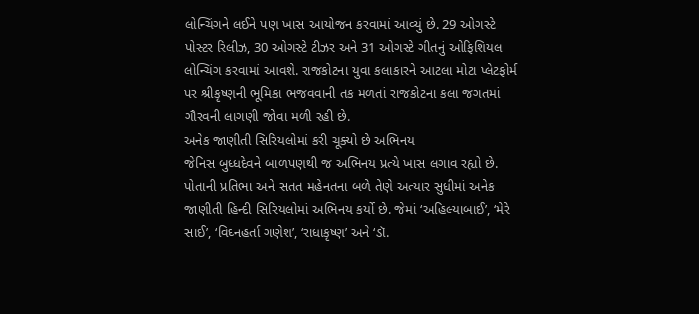લોન્ચિંગને લઈને પણ ખાસ આયોજન કરવામાં આવ્યું છે. 29 ઓગસ્ટે પોસ્ટર રિલીઝ, 30 ઓગસ્ટે ટીઝર અને 31 ઓગસ્ટે ગીતનું ઓફિશિયલ લોન્ચિંગ કરવામાં આવશે. રાજકોટના યુવા કલાકારને આટલા મોટા પ્લેટફોર્મ પર શ્રીકૃષ્ણની ભૂમિકા ભજવવાની તક મળતાં રાજકોટના કલા જગતમાં ગૌરવની લાગણી જોવા મળી રહી છે.
અનેક જાણીતી સિરિયલોમાં કરી ચૂક્યો છે અભિનય
જેનિસ બુધ્ધદેવને બાળપણથી જ અભિનય પ્રત્યે ખાસ લગાવ રહ્યો છે. પોતાની પ્રતિભા અને સતત મહેનતના બળે તેણે અત્યાર સુધીમાં અનેક જાણીતી હિન્દી સિરિયલોમાં અભિનય કર્યો છે. જેમાં ‘અહિલ્યાબાઈ’, ‘મેરે સાઈ’, ‘વિઘ્નહર્તા ગણેશ’, ‘રાધાકૃષ્ણ’ અને ‘ડૉ.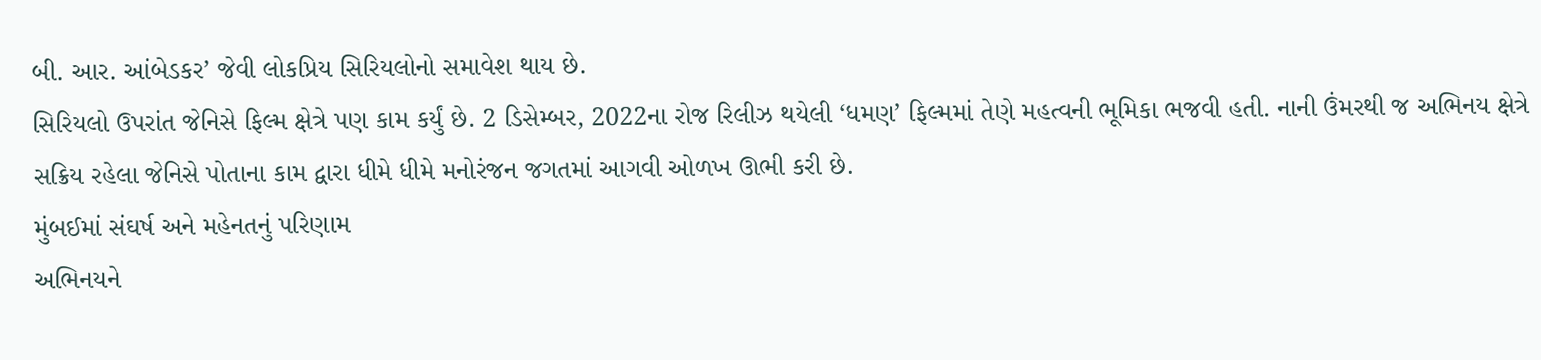બી. આર. આંબેડકર’ જેવી લોકપ્રિય સિરિયલોનો સમાવેશ થાય છે.
સિરિયલો ઉપરાંત જેનિસે ફિલ્મ ક્ષેત્રે પણ કામ કર્યું છે. 2 ડિસેમ્બર, 2022ના રોજ રિલીઝ થયેલી ‘ધમણ’ ફિલ્મમાં તેણે મહત્વની ભૂમિકા ભજવી હતી. નાની ઉંમરથી જ અભિનય ક્ષેત્રે સક્રિય રહેલા જેનિસે પોતાના કામ દ્વારા ધીમે ધીમે મનોરંજન જગતમાં આગવી ઓળખ ઊભી કરી છે.
મુંબઈમાં સંઘર્ષ અને મહેનતનું પરિણામ
અભિનયને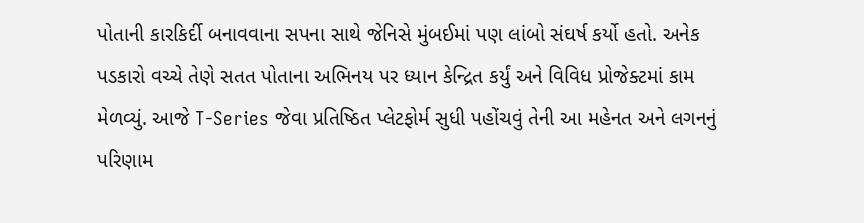પોતાની કારકિર્દી બનાવવાના સપના સાથે જેનિસે મુંબઈમાં પણ લાંબો સંઘર્ષ કર્યો હતો. અનેક પડકારો વચ્ચે તેણે સતત પોતાના અભિનય પર ધ્યાન કેન્દ્રિત કર્યું અને વિવિધ પ્રોજેક્ટમાં કામ મેળવ્યું. આજે T-Series જેવા પ્રતિષ્ઠિત પ્લેટફોર્મ સુધી પહોંચવું તેની આ મહેનત અને લગનનું પરિણામ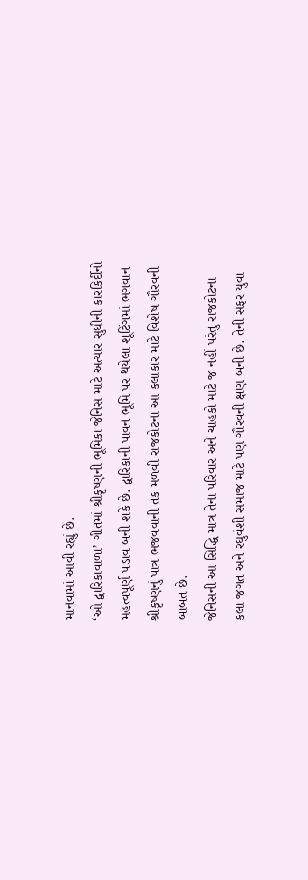માનવામાં આવી રહ્યું છે.
‘ઓ દ્વારિકાવાળા’ ગીતમાં શ્રીકૃષ્ણની ભૂમિકા જેનિસ માટે અત્યાર સુધીની કારકિર્દીનો મહત્વપૂર્ણ પડાવ બની શકે છે. દ્વારિકાની પાવન ભૂમિ પર થયેલા શૂટિંગમાં ભગવાન શ્રીકૃષ્ણનું પાત્ર ભજવવાની તક મળવી રાજકોટના આ કલાકાર માટે વિશેષ ગૌરવની બાબત છે.
જેનિસની આ સિદ્ધિ માત્ર તેના પરિવાર અને ચાહકો માટે જ નહીં પરંતુ રાજકોટના કલા જગત અને રઘુવંશી સમાજ માટે પણ ગૌરવની ક્ષણ બની છે. તેની સફર યુવા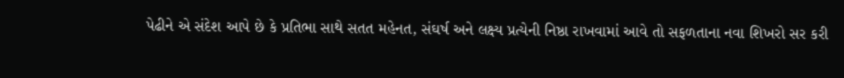પેઢીને એ સંદેશ આપે છે કે પ્રતિભા સાથે સતત મહેનત, સંઘર્ષ અને લક્ષ્ય પ્રત્યેની નિષ્ઠા રાખવામાં આવે તો સફળતાના નવા શિખરો સર કરી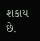શકાય છે.